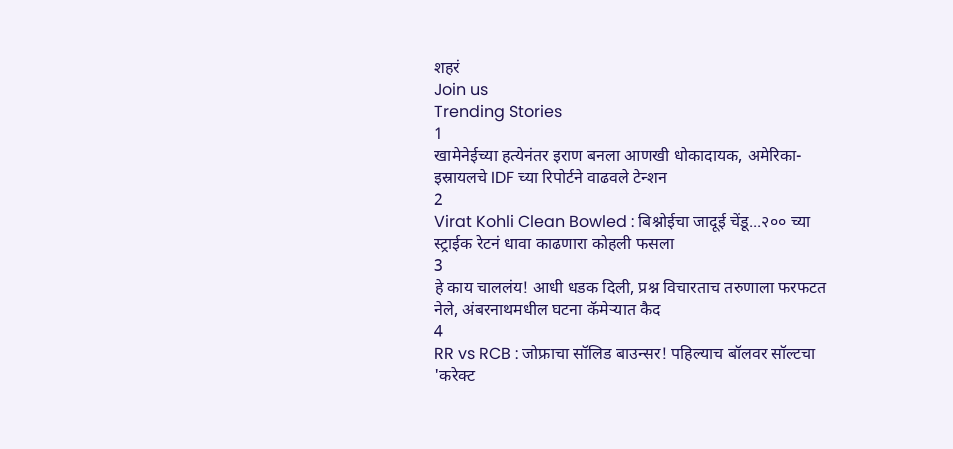शहरं
Join us
Trending Stories
1
खामेनेईच्या हत्येनंतर इराण बनला आणखी धोकादायक, अमेरिका-इस्रायलचे IDF च्या रिपोर्टने वाढवले टेन्शन
2
Virat Kohli Clean Bowled : बिश्नोईचा जादूई चेंडू...२०० च्या स्ट्राईक रेटनं धावा काढणारा कोहली फसला
3
हे काय चाललंय! आधी धडक दिली, प्रश्न विचारताच तरुणाला फरफटत नेले, अंबरनाथमधील घटना कॅमेऱ्यात कैद
4
RR vs RCB : जोफ्राचा सॉलिड बाउन्सर! पहिल्याच बॉलवर सॉल्टचा 'करेक्ट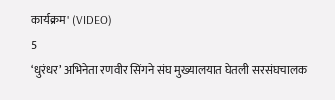कार्यक्रम' (VIDEO)
5
‘धुरंधर’ अभिनेता रणवीर सिंगने संघ मुख्यालयात घेतली सरसंघचालक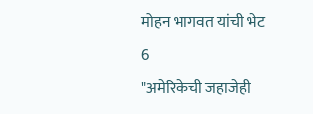मोहन भागवत यांची भेट
6
"अमेरिकेची जहाजेही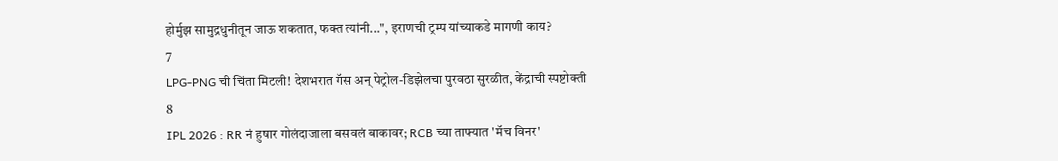होर्मुझ सामुद्रधुनीतून जाऊ शकतात, फक्त त्यांनी...", इराणची ट्रम्प यांच्याकडे मागणी काय?
7
LPG-PNG ची चिंता मिटली! देशभरात गॅस अन् पेट्रोल-डिझेलचा पुरवठा सुरळीत, केंद्राची स्पष्टोक्ती
8
IPL 2026 : RR नं हुषार गोलंदाजाला बसवलं बाकावर; RCB च्या ताफ्यात 'मॅच विनर'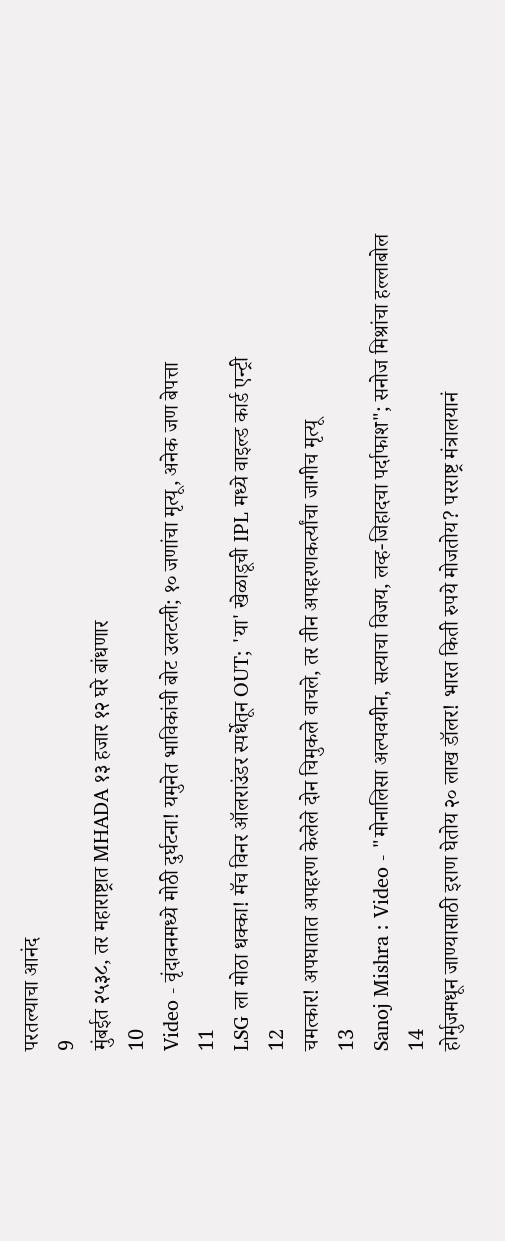परतल्याचा आनंद
9
मुंबईत २५३८, तर महाराष्ट्रात MHADA १३ हजार १२ घरे बांधणार
10
Video - वृंदावनमध्ये मोठी दुर्घटना! यमुनेत भाविकांची बोट उलटली; १० जणांचा मृत्यू, अनेक जण बेपत्ता
11
LSG ला मोठा धक्का! मॅच विनर ऑलराउंडर स्पर्धेतून OUT; 'या' खेळाडूची IPL मध्ये वाइल्ड कार्ड एन्ट्री
12
चमत्कार! अपघातात अपहरण केलेले दोन चिमुकले वाचले, तर तीन अपहरणकर्त्यांचा जागीच मृत्यू
13
Sanoj Mishra : Video - "मोनालिसा अल्पवयीन, सत्याचा विजय, लव्ह-जिहादचा पर्दाफाश"; सनोज मिश्रांचा हल्लाबोल
14
होर्मुजमधून जाण्यासाठी इराण घेतोय २० लाख डॉलर! भारत किती रुपये मोजतोय? परराष्ट्र मंत्रालयानं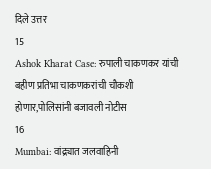दिले उत्तर
15
Ashok Kharat Case: रुपाली चाकणकर यांची बहीण प्रतिभा चाकणकरांची चौकशी होणार,पोलिसांनी बजावली नोटीस
16
Mumbai: वांद्र्यात जलवाहिनी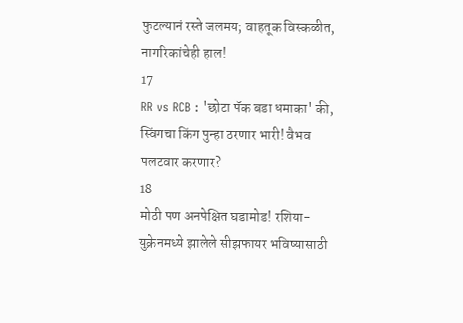फुटल्यानं रस्ते जलमय; वाहतूक विस्कळीत, नागरिकांचेही हाल!
17
RR vs RCB : 'छोटा पॅक बडा धमाका' की, स्विंगचा किंग पुन्हा ठरणार भारी! वैभव पलटवार करणार?
18
मोठी पण अनपेक्षित घडामोड! रशिया-युक्रेनमध्ये झालेले सीझफायर भविष्यासाठी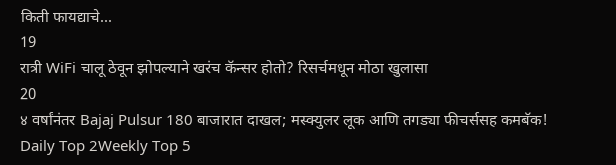किती फायद्याचे...
19
रात्री WiFi चालू ठेवून झोपल्याने खरंच कॅन्सर होतो? रिसर्चमधून मोठा खुलासा
20
४ वर्षांनंतर Bajaj Pulsur 180 बाजारात दाखल; मस्क्युलर लूक आणि तगड्या फीचर्ससह कमबॅक!
Daily Top 2Weekly Top 5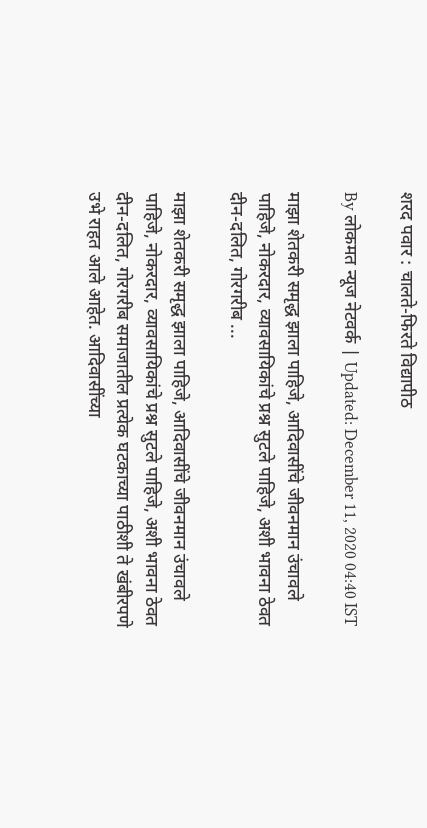शरद पवार : चालते-फिरते विद्यापीठ

By लोकमत न्यूज नेटवर्क | Updated: December 11, 2020 04:40 IST

माझा शेतकरी समृद्ध झाला पाहिजे, आदिवासींचे जीवनमान उंचावले पाहिजे, नोकरदार, व्यावसायिकांचे प्रश्न सुटले पाहिजे, अशी भावना ठेवत दीन-दलित, गोरगरीब ...

माझा शेतकरी समृद्ध झाला पाहिजे, आदिवासींचे जीवनमान उंचावले पाहिजे, नोकरदार, व्यावसायिकांचे प्रश्न सुटले पाहिजे, अशी भावना ठेवत दीन-दलित, गोरगरीब समाजातील प्रत्येक घटकाच्या पाठीशी ते खंबीरपणे उभे राहत आले आहेत. आदिवासींच्या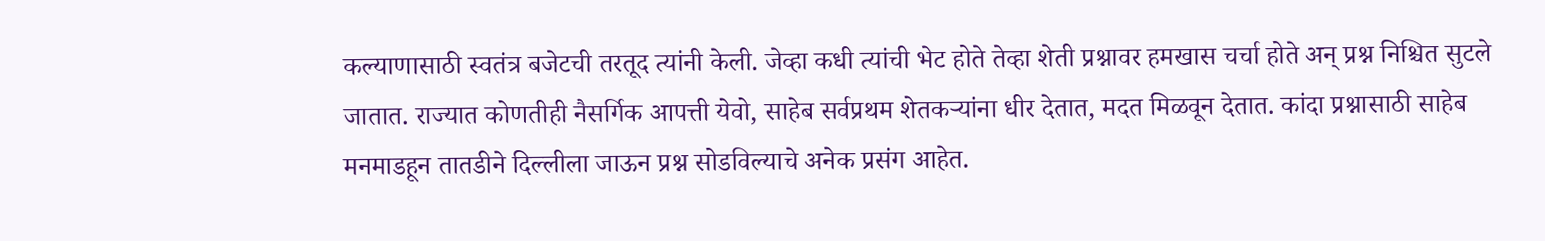कल्याणासाठी स्वतंत्र बजेटची तरतूद त्यांनी केली. जेव्हा कधी त्यांची भेट होते तेव्हा शेती प्रश्नावर हमखास चर्चा होते अन‌् प्रश्न निश्चित सुटले जातात. राज्यात कोणतीही नैसर्गिक आपत्ती येवो, साहेब सर्वप्रथम शेतकऱ्यांना धीर देतात, मदत मिळवून देतात. कांदा प्रश्नासाठी साहेब मनमाडहून तातडीने दिल्लीला जाऊन प्रश्न सोडविल्याचे अनेक प्रसंग आहेत.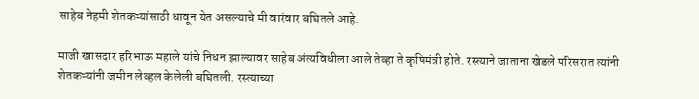साहेब नेहमी शेतकऱ्यांसाठी धावून येत असल्याचे मी वारंवार बघितले आहे.

माजी खासदार हरिभाऊ महाले यांचे निधन झाल्यावर साहेब अंत्यविधीला आले तेव्हा ते कृषिमंत्री होते. रस्त्याने जाताना खेडले परिसरात त्यांनी शेतकऱ्यांनी जमीन लेव्हल केलेली बघितली. रस्त्याच्या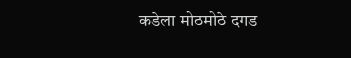कडेला मोठमोठे दगड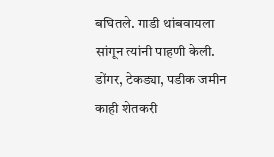बघितले. गाडी थांबवायला सांगून त्यांनी पाहणी केली. डोंगर, टेकड्या, पडीक जमीन काही शेतकरी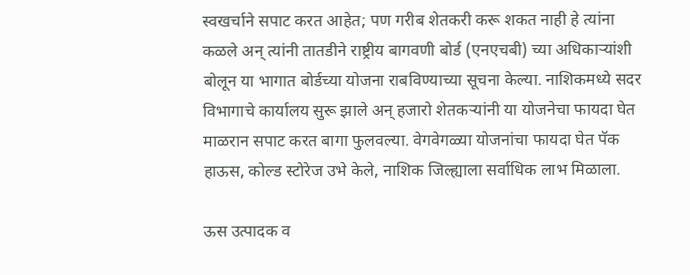स्वखर्चाने सपाट करत आहेत; पण गरीब शेतकरी करू शकत नाही हे त्यांना कळले अन‌् त्यांनी तातडीने राष्ट्रीय बागवणी बोर्ड (एनएचबी) च्या अधिकाऱ्यांशी बोलून या भागात बोर्डच्या योजना राबविण्याच्या सूचना केल्या. नाशिकमध्ये सदर विभागाचे कार्यालय सुरू झाले अन‌् हजारो शेतकऱ्यांनी या योजनेचा फायदा घेत माळरान सपाट करत बागा फुलवल्या. वेगवेगळ्या योजनांचा फायदा घेत पॅक हाऊस, कोल्ड स्टोरेज उभे केले, नाशिक जिल्ह्याला सर्वाधिक लाभ मिळाला.

ऊस उत्पादक व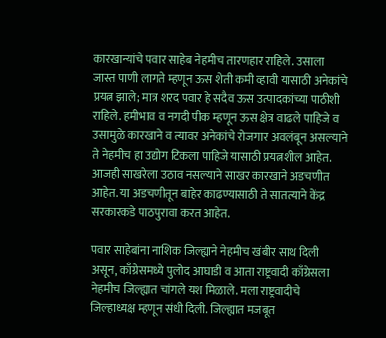कारखान्यांचे पवार साहेब नेहमीच तारणहार राहिले. उसाला जास्त पाणी लागते म्हणून ऊस शेती कमी व्हावी यासाठी अनेकांचे प्रयत्न झाले; मात्र शरद पवार हे सदैव ऊस उत्पादकांच्या पाठीशी राहिले. हमीभाव व नगदी पीक म्हणून ऊस क्षेत्र वाढले पाहिजे व उसामुळे कारखाने व त्यावर अनेकांचे रोजगार अवलंबून असल्याने ते नेहमीच हा उद्योग टिकला पाहिजे यासाठी प्रयत्नशील आहेत. आजही साखरेला उठाव नसल्याने साखर कारखाने अडचणीत आहेत. या अडचणीतून बाहेर काढण्यासाठी ते सातत्याने केंद्र सरकारकडे पाठपुरावा करत आहेत.

पवार साहेबांना नाशिक जिल्ह्याने नेहमीच खंबीर साथ दिली असून, काँग्रेसमध्ये पुलोद आघाडी व आता राष्ट्रवादी काँग्रेसला नेहमीच जिल्ह्यात चांगले यश मिळाले. मला राष्ट्रवादीचे जिल्हाध्यक्ष म्हणून संधी दिली. जिल्ह्यात मजबूत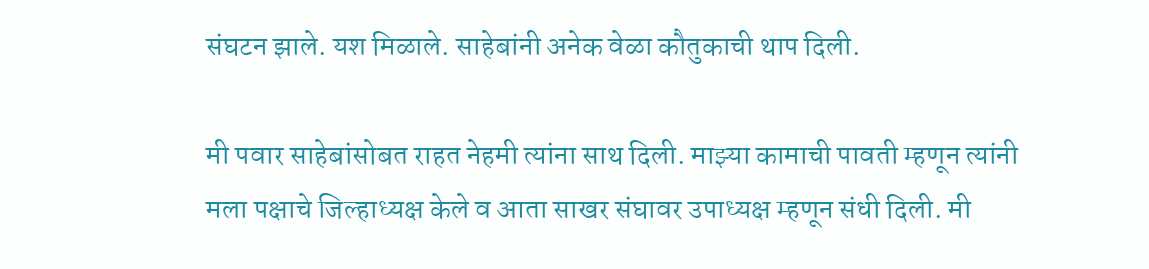संघटन झाले. यश मिळाले. साहेबांनी अनेक वेळा कौतुकाची थाप दिली.

मी पवार साहेबांसोबत राहत नेहमी त्यांना साथ दिली. माझ्या कामाची पावती म्हणून त्यांनी मला पक्षाचे जिल्हाध्यक्ष केले व आता साखर संघावर उपाध्यक्ष म्हणून संधी दिली. मी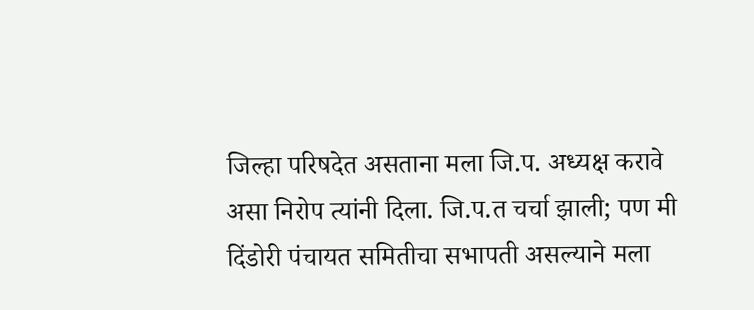जिल्हा परिषदेत असताना मला जि.प. अध्यक्ष करावे असा निरोप त्यांनी दिला. जि.प.त चर्चा झाली; पण मी दिंडोरी पंचायत समितीचा सभापती असल्याने मला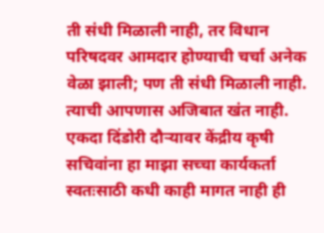ती संधी मिळाली नाही, तर विधान परिषदवर आमदार होण्याची चर्चा अनेक वेळा झाली; पण ती संधी मिळाली नाही. त्याची आपणास अजिबात खंत नाही. एकदा दिंडोरी दौऱ्यावर केंद्रीय कृषी सचिवांना हा माझा सच्चा कार्यकर्ता स्वतःसाठी कधी काही मागत नाही ही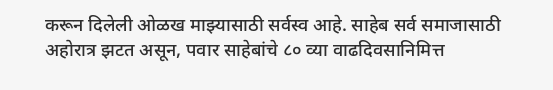करून दिलेली ओळख माझ्यासाठी सर्वस्व आहे. साहेब सर्व समाजासाठी अहोरात्र झटत असून, पवार साहेबांचे ८० व्या वाढदिवसानिमित्त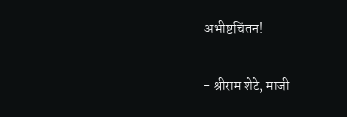अभीष्टचिंतन!

- श्रीराम शेटे, माजी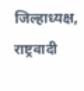जिल्हाध्यक्ष, राष्ट्रवादी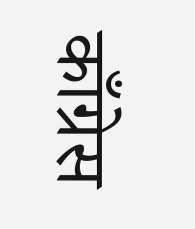काँग्रेस